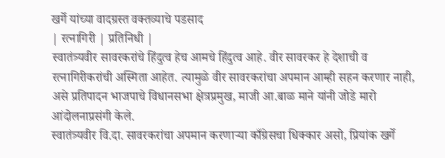खर्गे यांच्या वादग्रस्त वक्तव्याचे पडसाद
| रत्नागिरी | प्रतिनिधी |
स्वातंत्र्यवीर सावरकरांचे हिंदुत्व हेच आमचे हिंदुत्व आहे. वीर सावरकर हे देशाची व रत्नागिरीकरांची अस्मिता आहेत. त्यामुळे वीर सावरकरांचा अपमान आम्ही सहन करणार नाही, असे प्रतिपादन भाजपाचे विधानसभा क्षेत्रप्रमुख, माजी आ.बाळ माने यांनी जोडे मारो आंदोलनाप्रसंगी केले.
स्वातंत्र्यवीर वि.दा. सावरकरांचा अपमान करणाऱ्या काँग्रेसचा धिक्कार असो, प्रियांक खर्गे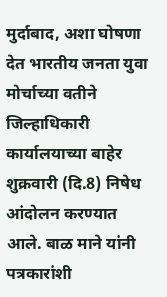मुर्दाबाद, अशा घोषणा देत भारतीय जनता युवा मोर्चाच्या वतीने जिल्हाधिकारी कार्यालयाच्या बाहेर शुक्रवारी (दि.8) निषेध आंदोलन करण्यात आले. बाळ माने यांनी पत्रकारांशी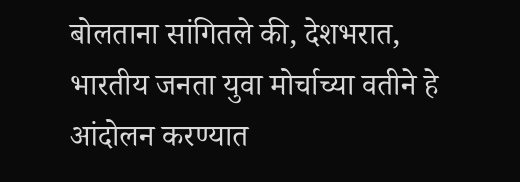बोलताना सांगितले की, देशभरात, भारतीय जनता युवा मोर्चाच्या वतीने हे आंदोलन करण्यात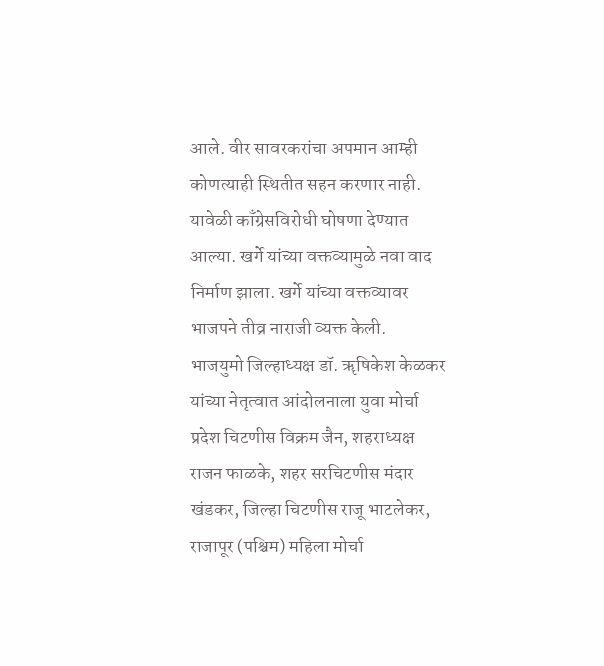आले. वीर सावरकरांचा अपमान आम्ही कोणत्याही स्थितीत सहन करणार नाही. यावेळी काँग्रेसविरोधी घोषणा देण्यात आल्या. खर्गे यांच्या वक्तव्यामुळे नवा वाद निर्माण झाला. खर्गे यांच्या वक्तव्यावर भाजपने तीव्र नाराजी व्यक्त केली.
भाजयुमो जिल्हाध्यक्ष डॉ. ॠषिकेश केळकर यांच्या नेतृत्वात आंदोलनाला युवा मोर्चा प्रदेश चिटणीस विक्रम जैन, शहराध्यक्ष राजन फाळके, शहर सरचिटणीस मंदार खंडकर, जिल्हा चिटणीस राजू भाटलेकर, राजापूर (पश्चिम) महिला मोर्चा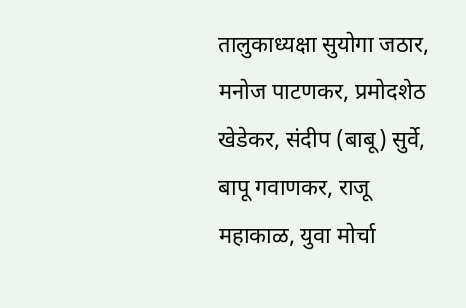तालुकाध्यक्षा सुयोगा जठार, मनोज पाटणकर, प्रमोदशेठ खेडेकर, संदीप (बाबू) सुर्वे, बापू गवाणकर, राजू महाकाळ, युवा मोर्चा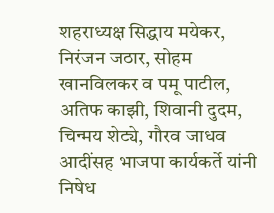शहराध्यक्ष सिद्धाय मयेकर, निरंजन जठार, सोहम खानविलकर व पमू पाटील, अतिफ काझी, शिवानी दुदम, चिन्मय शेट्ये, गौरव जाधव आदींसह भाजपा कार्यकर्ते यांनी निषेध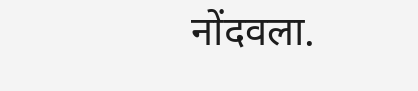नोंदवला.